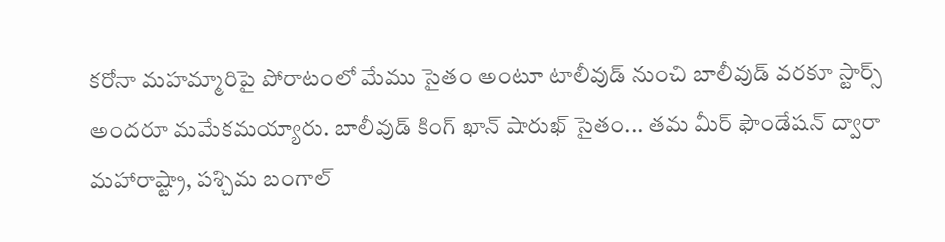కరోనా మహమ్మారిపై పోరాటంలో మేము సైతం అంటూ టాలీవుడ్ నుంచి బాలీవుడ్ వరకూ స్టార్స్ అందరూ మమేకమయ్యారు. బాలీవుడ్ కింగ్ ఖాన్ షారుఖ్ సైతం... తమ మీర్ ఫౌండేషన్ ద్వారా మహారాష్ట్రా, పశ్చిమ బంగాల్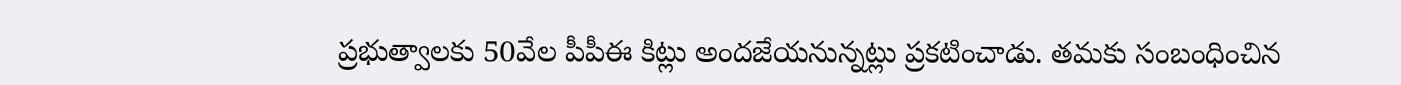ప్రభుత్వాలకు 50వేల పీపీఈ కిట్లు అందజేయనున్నట్లు ప్రకటించాడు. తమకు సంబంధించిన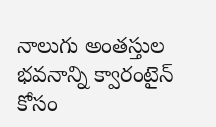నాలుగు అంతస్తుల భవనాన్ని క్వారంటైన్ కోసం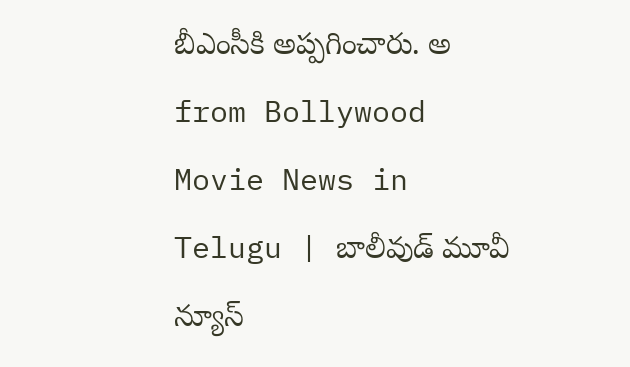బీఎంసీకి అప్పగించారు. అ
from Bollywood Movie News in Telugu | బాలీవుడ్ మూవీ న్యూస్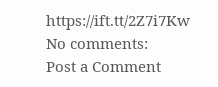https://ift.tt/2Z7i7Kw
No comments:
Post a Comment